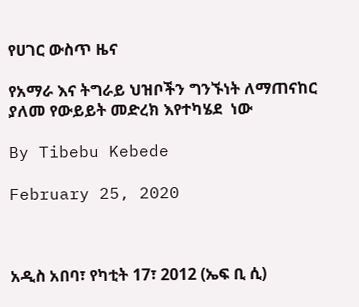የሀገር ውስጥ ዜና

የአማራ እና ትግራይ ህዝቦችን ግንኙነት ለማጠናከር ያለመ የውይይት መድረክ እየተካሄደ  ነው

By Tibebu Kebede

February 25, 2020



አዲስ አበባ፣ የካቲት 17፣ 2012 (ኤፍ ቢ ሲ)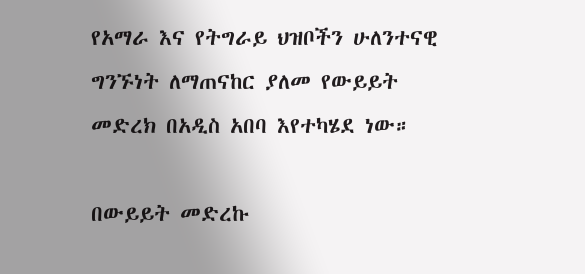የአማራ እና የትግራይ ህዝቦችን ሁለንተናዊ ግንኙነት ለማጠናከር ያለመ የውይይት መድረክ በአዲስ አበባ እየተካሄደ ነው።

በውይይት መድረኩ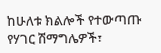ከሁለቱ ክልሎች የተውጣጡ የሃገር ሽማግሌዎች፣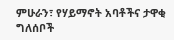ምሁራን፣ የሃይማኖት አባቶችና ታዋቂ ግለሰቦች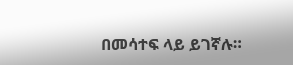በመሳተፍ ላይ ይገኛሉ።